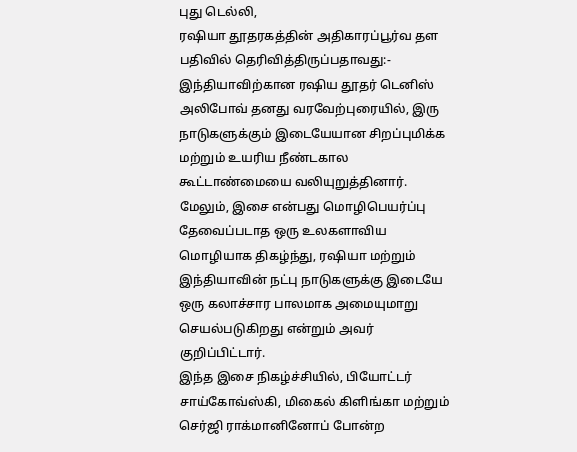புது டெல்லி,
ரஷியா தூதரகத்தின் அதிகாரப்பூர்வ தள பதிவில் தெரிவித்திருப்பதாவது:-
இந்தியாவிற்கான ரஷிய தூதர் டெனிஸ் அலிபோவ் தனது வரவேற்புரையில், இரு நாடுகளுக்கும் இடையேயான சிறப்புமிக்க மற்றும் உயரிய நீண்டகால கூட்டாண்மையை வலியுறுத்தினார்.
மேலும், இசை என்பது மொழிபெயர்ப்பு தேவைப்படாத ஒரு உலகளாவிய மொழியாக திகழ்ந்து, ரஷியா மற்றும் இந்தியாவின் நட்பு நாடுகளுக்கு இடையே ஒரு கலாச்சார பாலமாக அமையுமாறு செயல்படுகிறது என்றும் அவர் குறிப்பிட்டார்.
இந்த இசை நிகழ்ச்சியில், பியோட்டர் சாய்கோவ்ஸ்கி, மிகைல் கிளிங்கா மற்றும் செர்ஜி ராக்மானினோப் போன்ற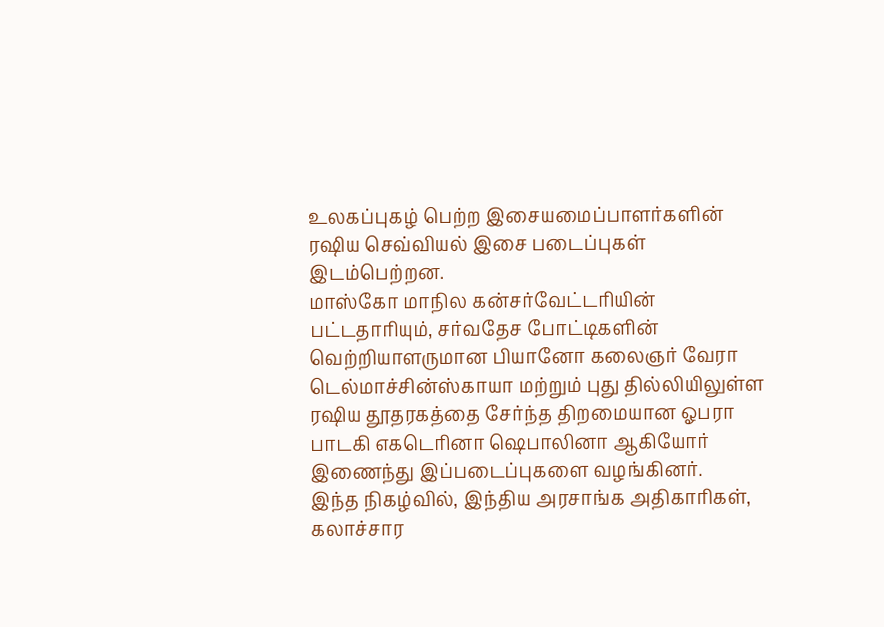உலகப்புகழ் பெற்ற இசையமைப்பாளர்களின் ரஷிய செவ்வியல் இசை படைப்புகள் இடம்பெற்றன.
மாஸ்கோ மாநில கன்சர்வேட்டரியின் பட்டதாரியும், சர்வதேச போட்டிகளின் வெற்றியாளருமான பியானோ கலைஞர் வேரா டெல்மாச்சின்ஸ்காயா மற்றும் புது தில்லியிலுள்ள ரஷிய தூதரகத்தை சேர்ந்த திறமையான ஓபரா பாடகி எகடெரினா ஷெபாலினா ஆகியோர் இணைந்து இப்படைப்புகளை வழங்கினர்.
இந்த நிகழ்வில், இந்திய அரசாங்க அதிகாரிகள், கலாச்சார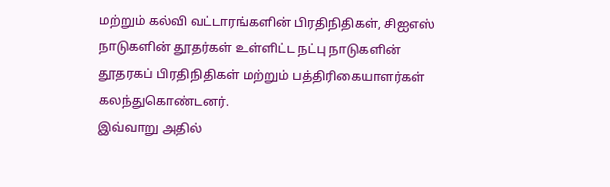மற்றும் கல்வி வட்டாரங்களின் பிரதிநிதிகள், சிஐஎஸ் நாடுகளின் தூதர்கள் உள்ளிட்ட நட்பு நாடுகளின் தூதரகப் பிரதிநிதிகள் மற்றும் பத்திரிகையாளர்கள் கலந்துகொண்டனர்.
இவ்வாறு அதில்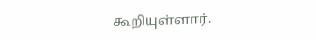கூறியுள்ளார்.